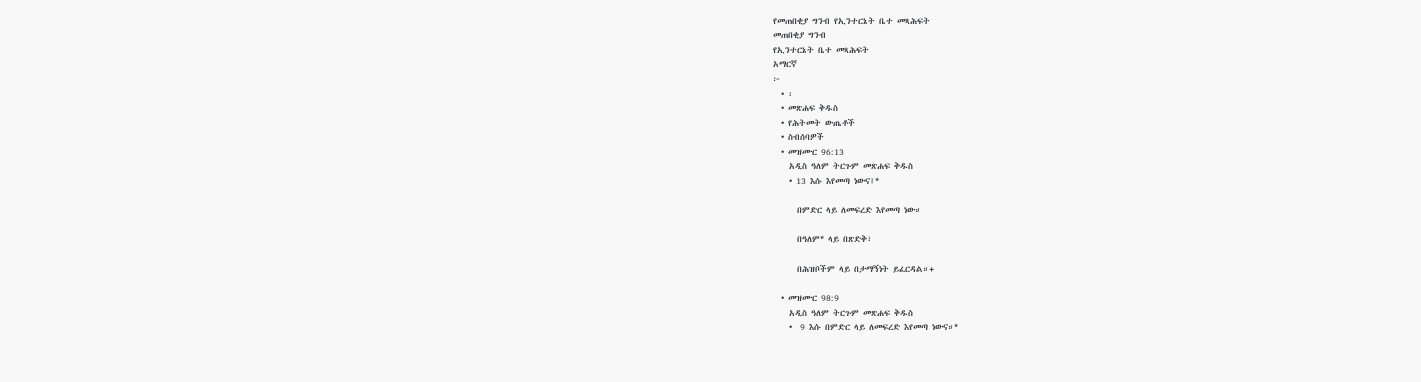የመጠበቂያ ግንብ የኢንተርኔት ቤተ መጻሕፍት
መጠበቂያ ግንብ
የኢንተርኔት ቤተ መጻሕፍት
አማርኛ
፦
  • ፡
  • መጽሐፍ ቅዱስ
  • የሕትመት ውጤቶች
  • ስብሰባዎች
  • መዝሙር 96:13
    አዲስ ዓለም ትርጉም መጽሐፍ ቅዱስ
    • 13 እሱ እየመጣ ነውና፤*

      በምድር ላይ ለመፍረድ እየመጣ ነው።

      በዓለም* ላይ በጽድቅ፣

      በሕዝቦችም ላይ በታማኝነት ይፈርዳል።+

  • መዝሙር 98:9
    አዲስ ዓለም ትርጉም መጽሐፍ ቅዱስ
    •  9 እሱ በምድር ላይ ለመፍረድ እየመጣ ነውና።*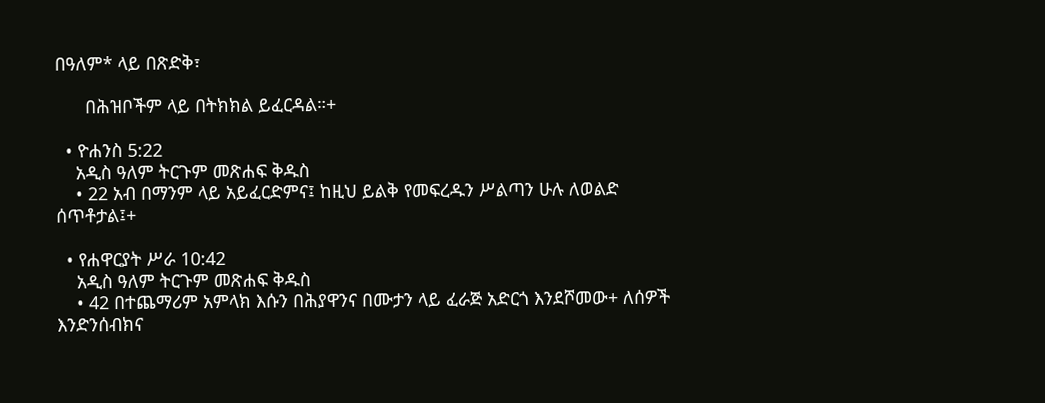በዓለም* ላይ በጽድቅ፣

      በሕዝቦችም ላይ በትክክል ይፈርዳል።+

  • ዮሐንስ 5:22
    አዲስ ዓለም ትርጉም መጽሐፍ ቅዱስ
    • 22 አብ በማንም ላይ አይፈርድምና፤ ከዚህ ይልቅ የመፍረዱን ሥልጣን ሁሉ ለወልድ ሰጥቶታል፤+

  • የሐዋርያት ሥራ 10:42
    አዲስ ዓለም ትርጉም መጽሐፍ ቅዱስ
    • 42 በተጨማሪም አምላክ እሱን በሕያዋንና በሙታን ላይ ፈራጅ አድርጎ እንደሾመው+ ለሰዎች እንድንሰብክና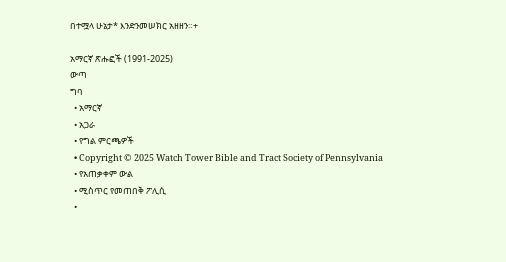በተሟላ ሁኔታ* እንድንመሠክር አዘዘን።+

አማርኛ ጽሑፎች (1991-2025)
ውጣ
ግባ
  • አማርኛ
  • አጋራ
  • የግል ምርጫዎች
  • Copyright © 2025 Watch Tower Bible and Tract Society of Pennsylvania
  • የአጠቃቀም ውል
  • ሚስጥር የመጠበቅ ፖሊሲ
  •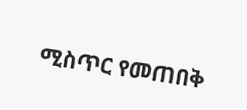ሚስጥር የመጠበቅ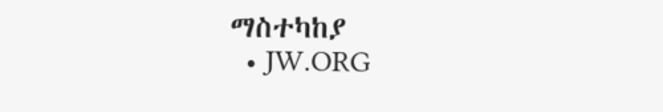ማስተካከያ
  • JW.ORG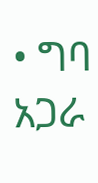• ግባ
አጋራ